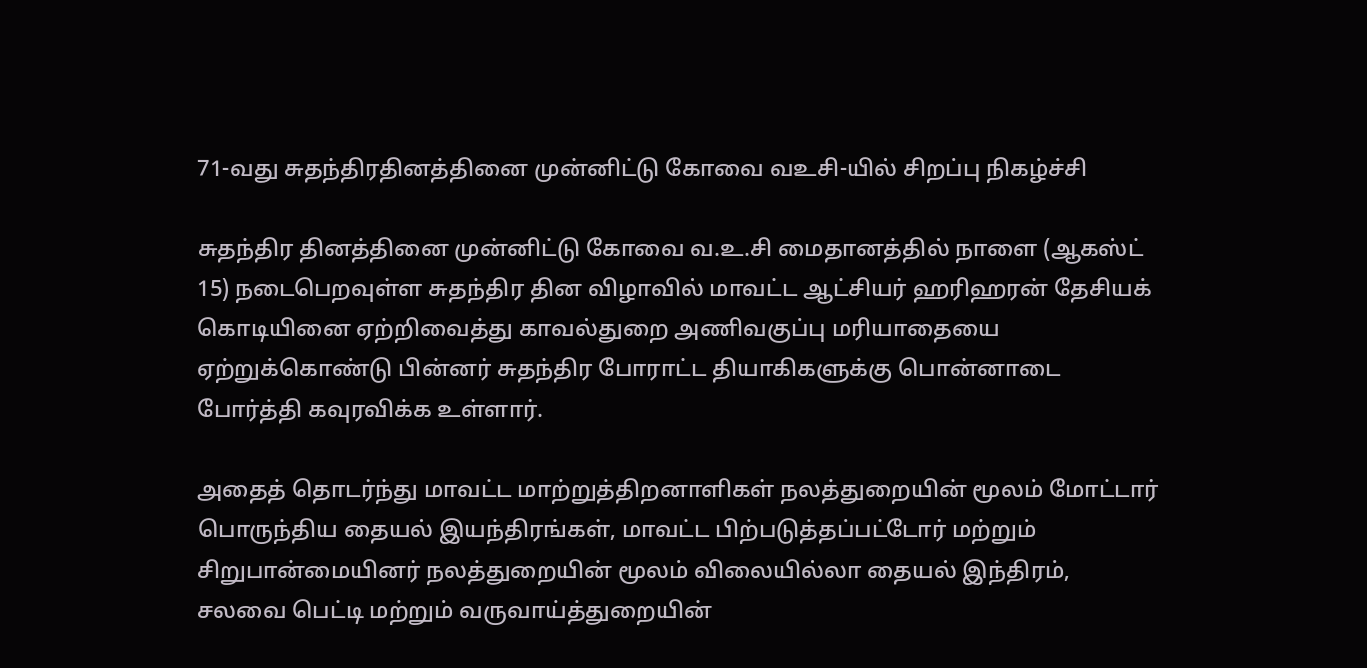71-வது சுதந்திரதினத்தினை முன்னிட்டு கோவை வஉசி-யில் சிறப்பு நிகழ்ச்சி

சுதந்திர தினத்தினை முன்னிட்டு கோவை வ.உ.சி மைதானத்தில் நாளை (ஆகஸ்ட் 15) நடைபெறவுள்ள சுதந்திர தின விழாவில் மாவட்ட ஆட்சியர் ஹரிஹரன் தேசியக் கொடியினை ஏற்றிவைத்து காவல்துறை அணிவகுப்பு மரியாதையை ஏற்றுக்கொண்டு பின்னர் சுதந்திர போராட்ட தியாகிகளுக்கு பொன்னாடை போர்த்தி கவுரவிக்க உள்ளார்.

அதைத் தொடர்ந்து மாவட்ட மாற்றுத்திறனாளிகள் நலத்துறையின் மூலம் மோட்டார் பொருந்திய தையல் இயந்திரங்கள், மாவட்ட பிற்படுத்தப்பட்டோர் மற்றும் சிறுபான்மையினர் நலத்துறையின் மூலம் விலையில்லா தையல் இந்திரம், சலவை பெட்டி மற்றும் வருவாய்த்துறையின்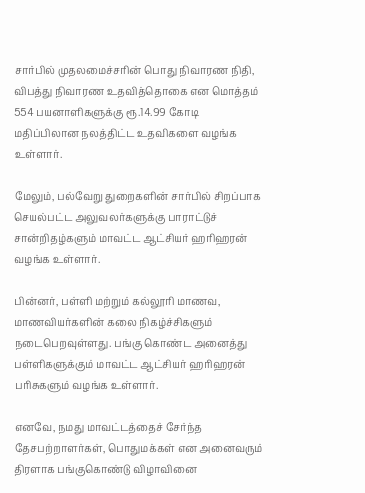சார்பில் முதலமைச்சரின் பொது நிவாரண நிதி, விபத்து நிவாரண உதவித்தொகை என மொத்தம் 554 பயனாளிகளுக்கு ரூ.14.99 கோடி மதிப்பிலான நலத்திட்ட உதவிகளை வழங்க உள்ளார்.

மேலும், பல்வேறு துறைகளின் சார்பில் சிறப்பாக செயல்பட்ட அலுவலர்களுக்கு பாராட்டுச் சான்றிதழ்களும் மாவட்ட ஆட்சியர் ஹரிஹரன் வழங்க உள்ளார்.

பின்னர், பள்ளி மற்றும் கல்லூரி மாணவ, மாணவியர்களின் கலை நிகழ்ச்சிகளும் நடைபெறவுள்ளது. பங்கு கொண்ட அனைத்து பள்ளிகளுக்கும் மாவட்ட ஆட்சியர் ஹரிஹரன் பரிசுகளும் வழங்க உள்ளார்.

எனவே, நமது மாவட்டத்தைச் சேர்ந்த தேசபற்றாளர்கள், பொதுமக்கள் என அனைவரும் திரளாக பங்குகொண்டு விழாவினை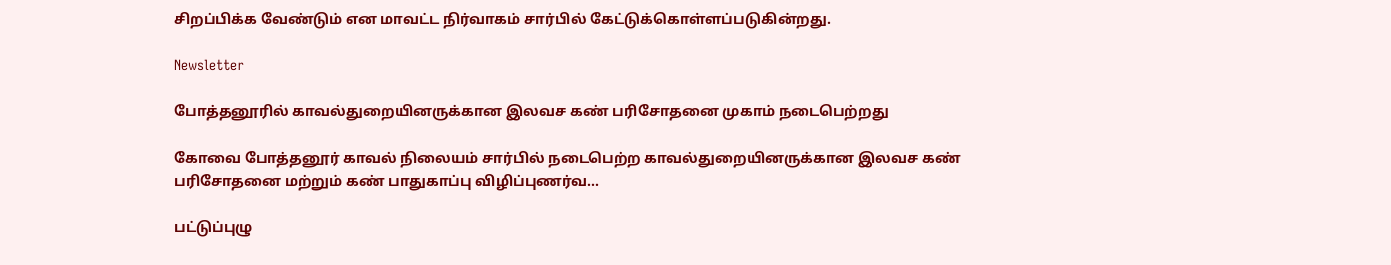சிறப்பிக்க வேண்டும் என மாவட்ட நிர்வாகம் சார்பில் கேட்டுக்கொள்ளப்படுகின்றது.

Newsletter

போத்தனூரில் காவல்துறையினருக்கான இலவச கண் பரிசோதனை முகாம் நடைபெற்றது

கோவை போத்தனூர் காவல் நிலையம் சார்பில் நடைபெற்ற காவல்துறையினருக்கான இலவச கண் பரிசோதனை மற்றும் கண் பாதுகாப்பு விழிப்புணர்வ...

பட்டுப்புழு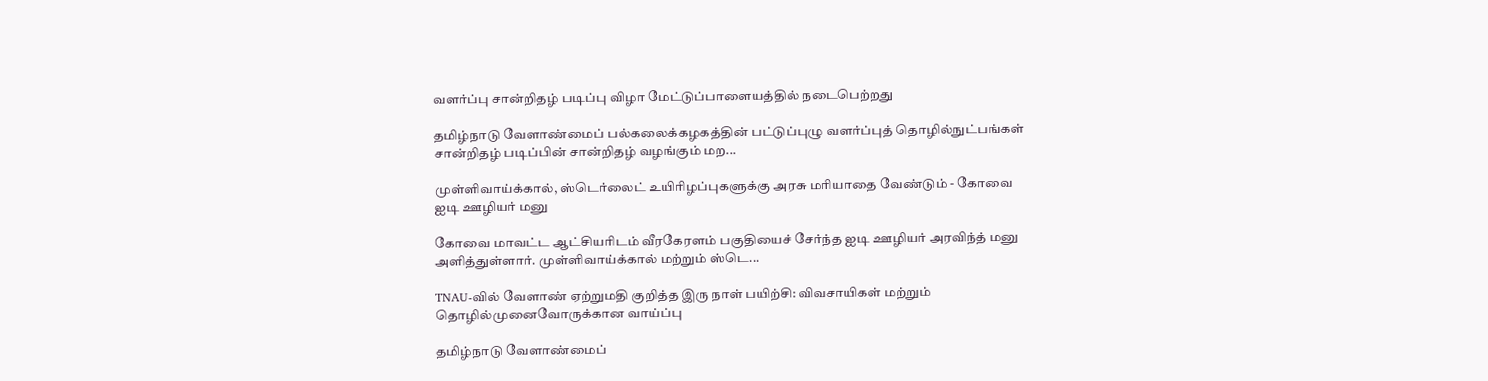வளர்ப்பு சான்றிதழ் படிப்பு விழா மேட்டுப்பாளையத்தில் நடைபெற்றது

தமிழ்நாடு வேளாண்மைப் பல்கலைக்கழகத்தின் பட்டுப்புழு வளர்ப்புத் தொழில்நுட்பங்கள் சான்றிதழ் படிப்பின் சான்றிதழ் வழங்கும் மற...

முள்ளிவாய்க்கால், ஸ்டெர்லைட் உயிரிழப்புகளுக்கு அரசு மரியாதை வேண்டும் - கோவை ஐடி ஊழியர் மனு

கோவை மாவட்ட ஆட்சியரிடம் வீரகேரளம் பகுதியைச் சேர்ந்த ஐடி ஊழியர் அரவிந்த் மனு அளித்துள்ளார். முள்ளிவாய்க்கால் மற்றும் ஸ்டெ...

TNAU-வில் வேளாண் ஏற்றுமதி குறித்த இரு நாள் பயிற்சி: விவசாயிகள் மற்றும் தொழில்முனைவோருக்கான வாய்ப்பு

தமிழ்நாடு வேளாண்மைப்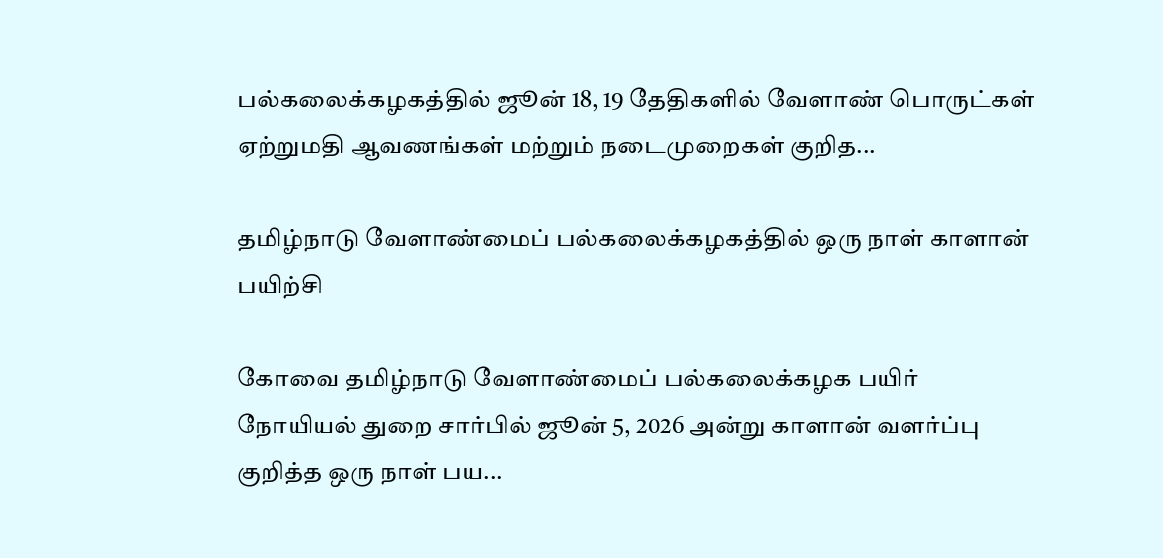பல்கலைக்கழகத்தில் ஜூன் 18, 19 தேதிகளில் வேளாண் பொருட்கள் ஏற்றுமதி ஆவணங்கள் மற்றும் நடைமுறைகள் குறித...

தமிழ்நாடு வேளாண்மைப் பல்கலைக்கழகத்தில் ஒரு நாள் காளான் பயிற்சி

கோவை தமிழ்நாடு வேளாண்மைப் பல்கலைக்கழக பயிர் நோயியல் துறை சார்பில் ஜூன் 5, 2026 அன்று காளான் வளர்ப்பு குறித்த ஒரு நாள் பய...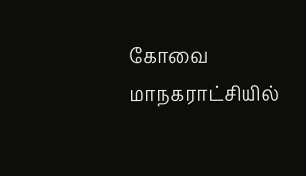கோவை மாநகராட்சியில்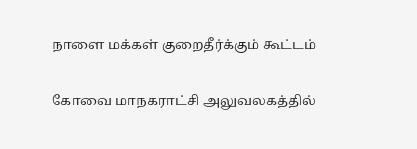நாளை மக்கள் குறைதீர்க்கும் கூட்டம்

கோவை மாநகராட்சி அலுவலகத்தில்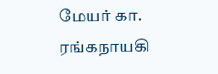மேயர் கா. ரங்கநாயகி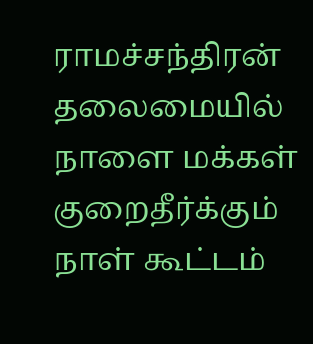ராமச்சந்திரன் தலைமையில் நாளை மக்கள் குறைதீர்க்கும் நாள் கூட்டம்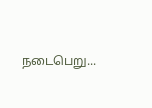நடைபெறு...